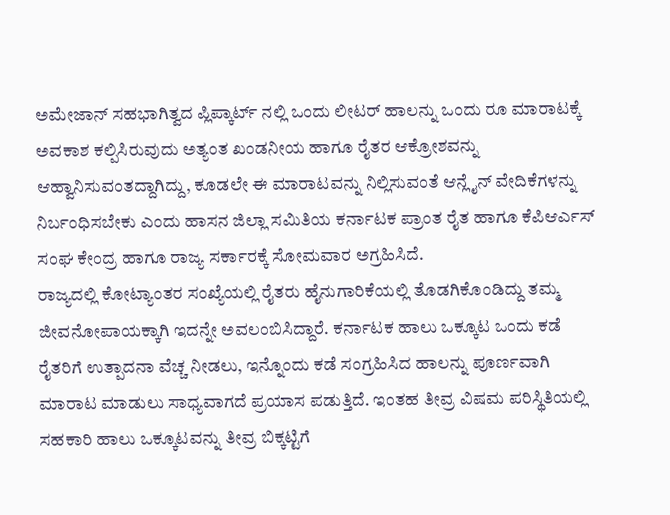ಅಮೇಜಾನ್ ಸಹಭಾಗಿತ್ವದ ಪ್ಲಿಪ್ಕಾರ್ಟ್ ನಲ್ಲಿ ಒಂದು ಲೀಟರ್ ಹಾಲನ್ನು ಒಂದು ರೂ ಮಾರಾಟಕ್ಕೆ ಅವಕಾಶ ಕಲ್ಪಿಸಿರುವುದು ಅತ್ಯಂತ ಖಂಡನೀಯ ಹಾಗೂ ರೈತರ ಆಕ್ರೋಶವನ್ನು ಆಹ್ವಾನಿಸುವಂತದ್ದಾಗಿದ್ದು, ಕೂಡಲೇ ಈ ಮಾರಾಟವನ್ನು ನಿಲ್ಲಿಸುವಂತೆ ಆನ್ಲೈನ್ ವೇದಿಕೆಗಳನ್ನು ನಿರ್ಬಂಧಿಸಬೇಕು ಎಂದು ಹಾಸನ ಜಿಲ್ಲಾ ಸಮಿತಿಯ ಕರ್ನಾಟಕ ಪ್ರಾಂತ ರೈತ ಹಾಗೂ ಕೆಪಿಆರ್ಎಸ್ ಸಂಘ ಕೇಂದ್ರ ಹಾಗೂ ರಾಜ್ಯ ಸರ್ಕಾರಕ್ಕೆ ಸೋಮವಾರ ಅಗ್ರಹಿಸಿದೆ.
ರಾಜ್ಯದಲ್ಲಿ ಕೋಟ್ಯಾಂತರ ಸಂಖ್ಯೆಯಲ್ಲಿ ರೈತರು ಹೈನುಗಾರಿಕೆಯಲ್ಲಿ ತೊಡಗಿಕೊಂಡಿದ್ದು ತಮ್ಮ ಜೀವನೋಪಾಯಕ್ಕಾಗಿ ಇದನ್ನೇ ಅವಲಂಬಿಸಿದ್ದಾರೆ. ಕರ್ನಾಟಕ ಹಾಲು ಒಕ್ಕೂಟ ಒಂದು ಕಡೆ ರೈತರಿಗೆ ಉತ್ಪಾದನಾ ವೆಚ್ಚ ನೀಡಲು, ಇನ್ನೊಂದು ಕಡೆ ಸಂಗ್ರಹಿಸಿದ ಹಾಲನ್ನು ಪೂರ್ಣವಾಗಿ ಮಾರಾಟ ಮಾಡುಲು ಸಾಧ್ಯವಾಗದೆ ಪ್ರಯಾಸ ಪಡುತ್ತಿದೆ. ಇಂತಹ ತೀವ್ರ ವಿಷಮ ಪರಿಸ್ಥಿತಿಯಲ್ಲಿ ಸಹಕಾರಿ ಹಾಲು ಒಕ್ಕೂಟವನ್ನು ತೀವ್ರ ಬಿಕ್ಕಟ್ಟಿಗೆ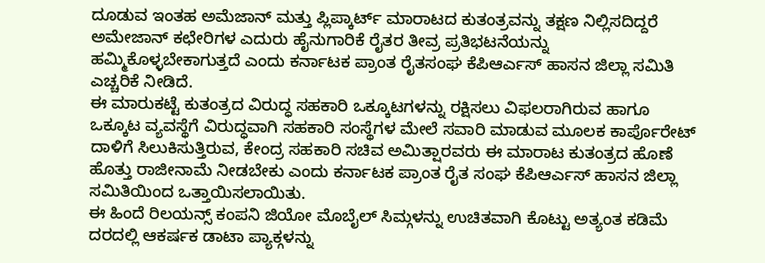ದೂಡುವ ಇಂತಹ ಅಮೆಜಾನ್ ಮತ್ತು ಪ್ಲಿಪ್ಕಾರ್ಟ್ ಮಾರಾಟದ ಕುತಂತ್ರವನ್ನು ತಕ್ಷಣ ನಿಲ್ಲಿಸದಿದ್ದರೆ ಅಮೇಜಾನ್ ಕಛೇರಿಗಳ ಎದುರು ಹೈನುಗಾರಿಕೆ ರೈತರ ತೀವ್ರ ಪ್ರತಿಭಟನೆಯನ್ನು ಹಮ್ಮಿಕೊಳ್ಳಬೇಕಾಗುತ್ತದೆ ಎಂದು ಕರ್ನಾಟಕ ಪ್ರಾಂತ ರೈತಸಂಘ ಕೆಪಿಆರ್ಎಸ್ ಹಾಸನ ಜಿಲ್ಲಾ ಸಮಿತಿ ಎಚ್ಚರಿಕೆ ನೀಡಿದೆ.
ಈ ಮಾರುಕಟ್ಟೆ ಕುತಂತ್ರದ ವಿರುದ್ಧ ಸಹಕಾರಿ ಒಕ್ಕೂಟಗಳನ್ನು ರಕ್ಷಿಸಲು ವಿಫಲರಾಗಿರುವ ಹಾಗೂ ಒಕ್ಕೂಟ ವ್ಯವಸ್ಥೆಗೆ ವಿರುದ್ಧವಾಗಿ ಸಹಕಾರಿ ಸಂಸ್ಥೆಗಳ ಮೇಲೆ ಸವಾರಿ ಮಾಡುವ ಮೂಲಕ ಕಾರ್ಪೊರೇಟ್ ದಾಳಿಗೆ ಸಿಲುಕಿಸುತ್ತಿರುವ, ಕೇಂದ್ರ ಸಹಕಾರಿ ಸಚಿವ ಅಮಿತ್ಷಾರವರು ಈ ಮಾರಾಟ ಕುತಂತ್ರದ ಹೊಣೆ ಹೊತ್ತು ರಾಜೀನಾಮೆ ನೀಡಬೇಕು ಎಂದು ಕರ್ನಾಟಕ ಪ್ರಾಂತ ರೈತ ಸಂಘ ಕೆಪಿಆರ್ಎಸ್ ಹಾಸನ ಜಿಲ್ಲಾ ಸಮಿತಿಯಿಂದ ಒತ್ತಾಯಿಸಲಾಯಿತು.
ಈ ಹಿಂದೆ ರಿಲಯನ್ಸ್ ಕಂಪನಿ ಜಿಯೋ ಮೊಬೈಲ್ ಸಿಮ್ಗಳನ್ನು ಉಚಿತವಾಗಿ ಕೊಟ್ಟು ಅತ್ಯಂತ ಕಡಿಮೆ ದರದಲ್ಲಿ ಆಕರ್ಷಕ ಡಾಟಾ ಪ್ಯಾಕ್ಗಳನ್ನು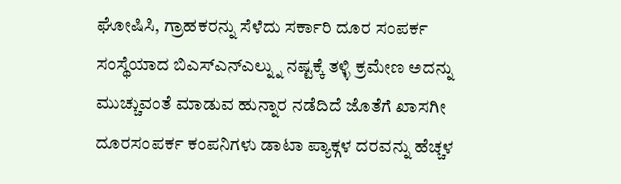ಘೋಷಿಸಿ, ಗ್ರಾಹಕರನ್ನು ಸೆಳೆದು ಸರ್ಕಾರಿ ದೂರ ಸಂಪರ್ಕ ಸಂಸ್ಥೆಯಾದ ಬಿಎಸ್ಎನ್ಎಲ್ನ್ನು ನಷ್ಟಕ್ಕೆ ತಳ್ಳಿ ಕ್ರಮೇಣ ಅದನ್ನು ಮುಚ್ಚುವಂತೆ ಮಾಡುವ ಹುನ್ನಾರ ನಡೆದಿದೆ ಜೊತೆಗೆ ಖಾಸಗೀ ದೂರಸಂಪರ್ಕ ಕಂಪನಿಗಳು ಡಾಟಾ ಪ್ಯಾಕ್ಗಳ ದರವನ್ನು ಹೆಚ್ಚಳ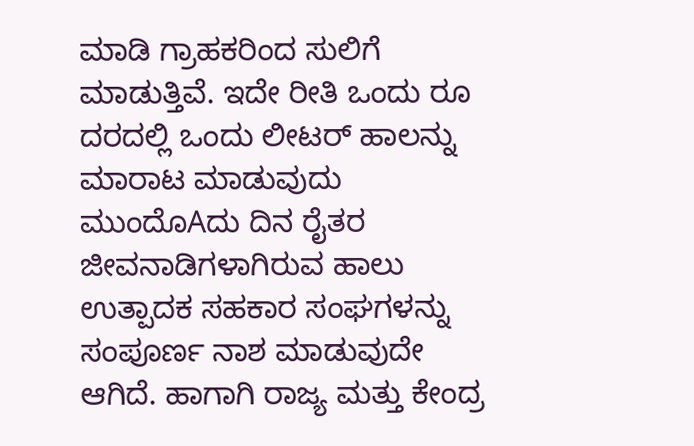ಮಾಡಿ ಗ್ರಾಹಕರಿಂದ ಸುಲಿಗೆ ಮಾಡುತ್ತಿವೆ. ಇದೇ ರೀತಿ ಒಂದು ರೂ ದರದಲ್ಲಿ ಒಂದು ಲೀಟರ್ ಹಾಲನ್ನು ಮಾರಾಟ ಮಾಡುವುದು ಮುಂದೊAದು ದಿನ ರೈತರ ಜೀವನಾಡಿಗಳಾಗಿರುವ ಹಾಲು ಉತ್ಪಾದಕ ಸಹಕಾರ ಸಂಘಗಳನ್ನು ಸಂಪೂರ್ಣ ನಾಶ ಮಾಡುವುದೇ ಆಗಿದೆ. ಹಾಗಾಗಿ ರಾಜ್ಯ ಮತ್ತು ಕೇಂದ್ರ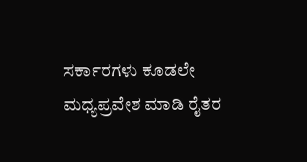ಸರ್ಕಾರಗಳು ಕೂಡಲೇ ಮಧ್ಯಪ್ರವೇಶ ಮಾಡಿ ರೈತರ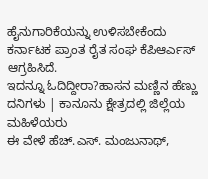ಹೈನುಗಾರಿಕೆಯನ್ನು ಉಳಿಸಬೇಕೆಂದು ಕರ್ನಾಟಕ ಪ್ರಾಂತ ರೈತ ಸಂಘ ಕೆಪಿಆರ್ಎಸ್ ಆಗ್ರಹಿಸಿದೆ.
ಇದನ್ನೂ ಓದಿದ್ದೀರಾ?ಹಾಸನ ಮಣ್ಣಿನ ಹೆಣ್ಣು ದನಿಗಳು | ಕಾನೂನು ಕ್ಷೇತ್ರದಲ್ಲಿ ಜಿಲ್ಲೆಯ ಮಹಿಳೆಯರು
ಈ ವೇಳೆ ಹೆಚ್.ಎಸ್. ಮಂಜುನಾಥ್,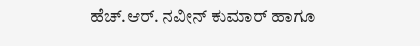ಹೆಚ್.ಆರ್. ನವೀನ್ ಕುಮಾರ್ ಹಾಗೂ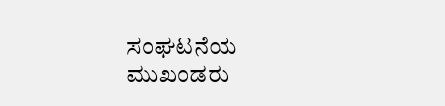ಸಂಘಟನೆಯ ಮುಖಂಡರು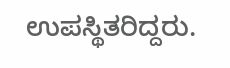ಉಪಸ್ಥಿತರಿದ್ದರು.